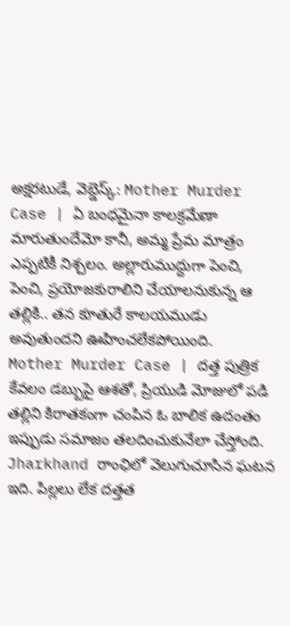అక్షరటుడే, వెబ్డెస్క్: Mother Murder Case | ఏ బంధమైనా కాలక్రమేణా మారుతుందేమో కానీ, అమ్మ ప్రేమ మాత్రం ఎప్పటికీ నిశ్చలం. అల్లారుముద్దుగా పెంచి, పెంచి, ప్రయోజకురాలిని చేయాలనుకున్న ఆ తల్లికి.. తన కూతురే కాలయముడు అవుతుందని ఊహించలేకపోయింది.
Mother Murder Case | దత్త పుత్రిక
కేవలం డబ్బుపై ఆశతో, ప్రియుడి మోజులో పడి తల్లిని కిరాతకంగా చంపిన ఓ బాలిక ఉదంతం ఇప్పుడు సమాజం తలదించుకునేలా చేస్తోంది. Jharkhand రాంఛిలో వెలుగుచూసిన ఘటన ఇది. పిల్లలు లేక దత్తత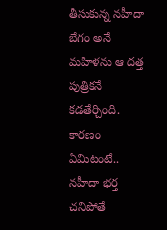తీసుకున్న నహీదా బేగం అనే మహిళను ఆ దత్త పుత్రికనే కడతేర్చింది.
కారణం ఏమిటంటే.. నహీదా భర్త చనిపోతే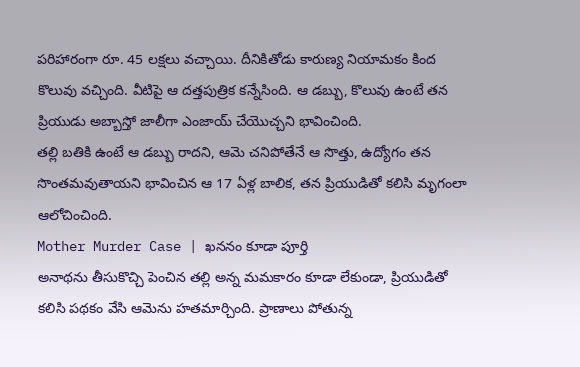పరిహారంగా రూ. 45 లక్షలు వచ్చాయి. దీనికితోడు కారుణ్య నియామకం కింద కొలువు వచ్చింది. వీటిపై ఆ దత్తపుత్రిక కన్నేసింది. ఆ డబ్బు, కొలువు ఉంటే తన ప్రియుడు అబ్బాస్తో జాలీగా ఎంజాయ్ చేయొచ్చని భావించింది.
తల్లి బతికి ఉంటే ఆ డబ్బు రాదని, ఆమె చనిపోతేనే ఆ సొత్తు, ఉద్యోగం తన సొంతమవుతాయని భావించిన ఆ 17 ఏళ్ల బాలిక, తన ప్రియుడితో కలిసి మృగంలా ఆలోచించింది.
Mother Murder Case | ఖననం కూడా పూర్తి
అనాథను తీసుకొచ్చి పెంచిన తల్లి అన్న మమకారం కూడా లేకుండా, ప్రియుడితో కలిసి పథకం వేసి ఆమెను హతమార్చింది. ప్రాణాలు పోతున్న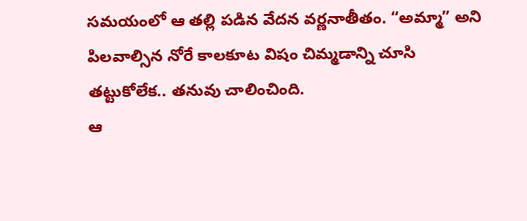సమయంలో ఆ తల్లి పడిన వేదన వర్ణనాతీతం. “అమ్మా” అని పిలవాల్సిన నోరే కాలకూట విషం చిమ్మడాన్ని చూసి తట్టుకోలేక.. తనువు చాలించింది.
ఆ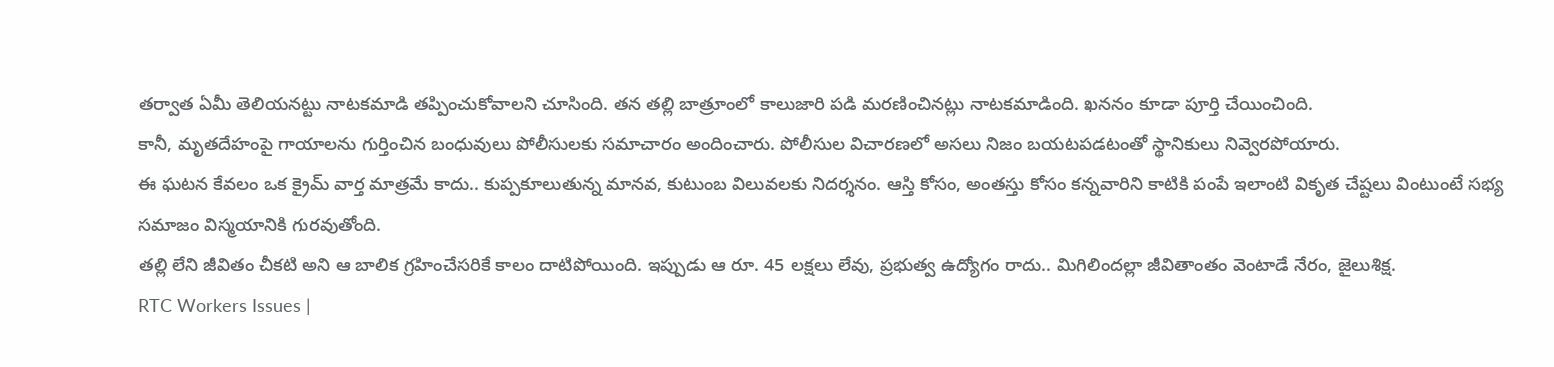తర్వాత ఏమీ తెలియనట్టు నాటకమాడి తప్పించుకోవాలని చూసింది. తన తల్లి బాత్రూంలో కాలుజారి పడి మరణించినట్లు నాటకమాడింది. ఖననం కూడా పూర్తి చేయించింది.
కానీ, మృతదేహంపై గాయాలను గుర్తించిన బంధువులు పోలీసులకు సమాచారం అందించారు. పోలీసుల విచారణలో అసలు నిజం బయటపడటంతో స్థానికులు నివ్వెరపోయారు.
ఈ ఘటన కేవలం ఒక క్రైమ్ వార్త మాత్రమే కాదు.. కుప్పకూలుతున్న మానవ, కుటుంబ విలువలకు నిదర్శనం. ఆస్తి కోసం, అంతస్తు కోసం కన్నవారిని కాటికి పంపే ఇలాంటి వికృత చేష్టలు వింటుంటే సభ్య సమాజం విస్మయానికి గురవుతోంది.
తల్లి లేని జీవితం చీకటి అని ఆ బాలిక గ్రహించేసరికే కాలం దాటిపోయింది. ఇప్పుడు ఆ రూ. 45 లక్షలు లేవు, ప్రభుత్వ ఉద్యోగం రాదు.. మిగిలిందల్లా జీవితాంతం వెంటాడే నేరం, జైలుశిక్ష.
RTC Workers Issues |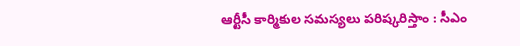ఆర్టీసీ కార్మికుల సమస్యలు పరిష్కరిస్తాం : సీఎం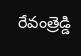రేవంత్రెడ్డి